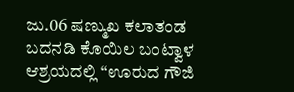ಜು.06 ಷಣ್ಮುಖ ಕಲಾತಂಡ ಬದನಡಿ ಕೊಯಿಲ ಬಂಟ್ವಾಳ ಆಶ್ರಯದಲ್ಲಿ “ಊರುದ ಗೌಜಿ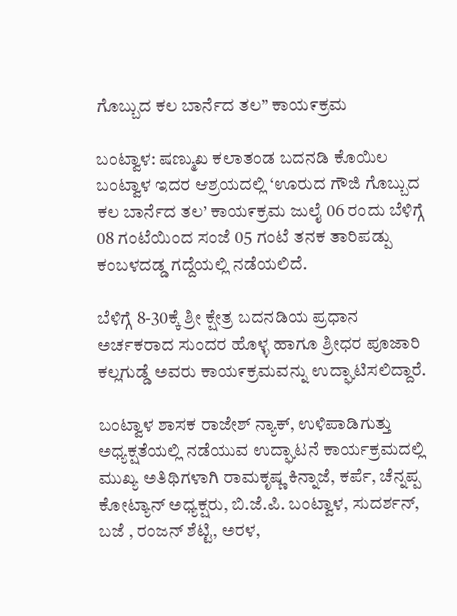ಗೊಬ್ಬುದ ಕಲ ಬಾರ್ನೆದ ತಲ” ಕಾಯ೯ಕ್ರಮ

ಬಂಟ್ವಾಳ: ಷಣ್ಮುಖ ಕಲಾತಂಡ ಬದನಡಿ ಕೊಯಿಲ ಬಂಟ್ವಾಳ ಇದರ ಆಶ್ರಯದಲ್ಲಿ ‘ಊರುದ ಗೌಜಿ ಗೊಬ್ಬುದ ಕಲ ಬಾರ್ನೆದ ತಲ’ ಕಾಯ೯ಕ್ರಮ ಜುಲೈ 06 ರಂದು ಬೆಳಿಗ್ಗೆ 08 ಗಂಟೆಯಿಂದ ಸಂಜೆ 05 ಗಂಟೆ ತನಕ ತಾರಿಪಡ್ಪು ಕಂಬಳದಡ್ಡ ಗದ್ದೆಯಲ್ಲಿ ನಡೆಯಲಿದೆ.

ಬೆಳಿಗ್ಗೆ 8-30ಕ್ಕೆ ಶ್ರೀ ಕ್ಷೇತ್ರ ಬದನಡಿಯ ಪ್ರಧಾನ ಅರ್ಚಕರಾದ ಸುಂದರ ಹೊಳ್ಳ ಹಾಗೂ ಶ್ರೀಧರ ಪೂಜಾರಿ ಕಲ್ಲಗುಡ್ಡೆ ಅವರು ಕಾಯ೯ಕ್ರಮವನ್ನು ಉದ್ಘಾಟಿಸಲಿದ್ದಾರೆ.

ಬಂಟ್ವಾಳ ಶಾಸಕ ರಾಜೇಶ್ ನ್ಯಾಕ್, ಉಳಿಪಾಡಿಗುತ್ತು ಅಧ್ಯಕ್ಷತೆಯಲ್ಲಿ ನಡೆಯುವ ಉದ್ಘಾಟನೆ ಕಾರ್ಯಕ್ರಮದಲ್ಲಿ ಮುಖ್ಯ ಅತಿಥಿಗಳಾಗಿ ರಾಮಕೃಷ್ಣ ಕಿನ್ನಾಜೆ, ಕರ್ಪೆ, ಚೆನ್ನಪ್ಪ ಕೋಟ್ಯಾನ್ ಅಧ್ಯಕ್ಷರು, ಬಿ.ಜೆ.ಪಿ. ಬಂಟ್ವಾಳ, ಸುದರ್ಶನ್, ಬಜೆ , ರಂಜನ್ ಶೆಟ್ಟಿ, ಅರಳ,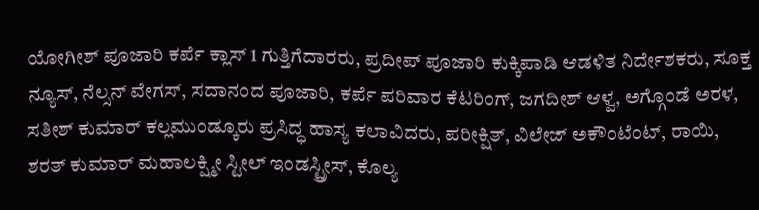ಯೋಗೀಶ್ ಪೂಜಾರಿ ಕರ್ಪೆ ಕ್ಲಾಸ್ 1 ಗುತ್ತಿಗೆದಾರರು, ಪ್ರದೀಪ್ ಪೂಜಾರಿ ಕುಕ್ಕಿಪಾಡಿ ಆಡಳಿತ ನಿರ್ದೇಶಕರು, ಸೂಕ್ತ ನ್ಯೂಸ್, ನೆಲ್ಸನ್ ವೇಗಸ್, ಸದಾನಂದ ಪೂಜಾರಿ, ಕರ್ಪೆ ಪರಿವಾರ ಕೆಟರಿಂಗ್, ಜಗದೀಶ್ ಆಳ್ವ, ಅಗ್ಗೊಂಡೆ ಅರಳ, ಸತೀಶ್ ಕುಮಾರ್ ಕಲ್ಲಮುಂಡ್ಕೂರು ಪ್ರಸಿದ್ಧ ಹಾಸ್ಯ ಕಲಾವಿದರು, ಪರೀಕ್ಷಿತ್, ವಿಲೇಜ್ ಅಕೌಂಟೆಂಟ್, ರಾಯಿ, ಶರತ್ ಕುಮಾರ್ ಮಹಾಲಕ್ಷ್ಮೀ ಸ್ಟೀಲ್ ಇಂಡಸ್ಟ್ರೀಸ್, ಕೊಲ್ಯ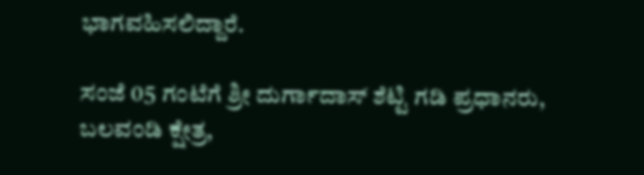ಭಾಗವಹಿಸಲಿದ್ದಾರೆ.

ಸಂಜೆ 05 ಗಂಟೆಗೆ ಶ್ರೀ ದುರ್ಗಾದಾಸ್ ಶೆಟ್ಟಿ ಗಡಿ ಪ್ರಧಾನರು, ಬಲವಂಡಿ ಕ್ಷೇತ್ರ,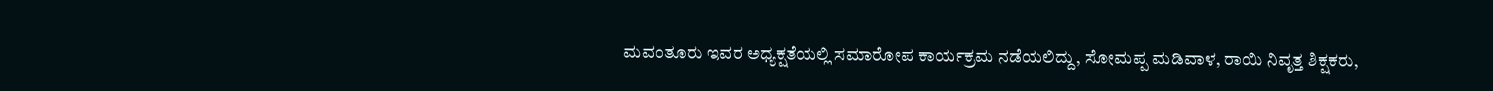ಮವಂತೂರು ಇವರ ಅಧ್ಯಕ್ಷತೆಯಲ್ಲಿ ಸಮಾರೋಪ ಕಾರ್ಯಕ್ರಮ ನಡೆಯಲಿದ್ದು, ಸೋಮಪ್ಪ ಮಡಿವಾಳ, ರಾಯಿ ನಿವೃತ್ತ ಶಿಕ್ಷಕರು,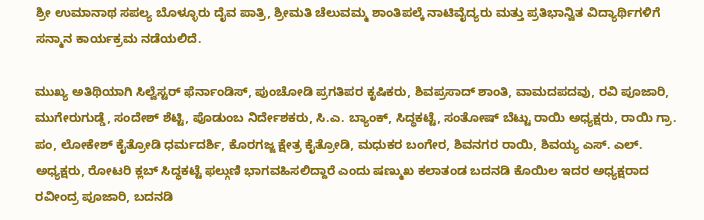ಶ್ರೀ ಉಮಾನಾಥ ಸಪಲ್ಯ ಬೊಳ್ಳೂರು ದೈವ ಪಾತ್ರಿ, ಶ್ರೀಮತಿ ಚೆಲುವಮ್ಮ ಶಾಂತಿಪಲ್ಕೆ ನಾಟಿವೈದ್ಯರು ಮತ್ತು ಪ್ರತಿಭಾನ್ವಿತ ವಿದ್ಯಾರ್ಥಿಗಳಿಗೆ ಸನ್ಮಾನ ಕಾರ್ಯಕ್ರಮ ನಡೆಯಲಿದೆ.

ಮುಖ್ಯ ಅತಿಥಿಯಾಗಿ ಸಿಲ್ವೆಸ್ಟರ್ ಫೆರ್ನಾಂಡಿಸ್, ಪುಂಚೋಡಿ ಪ್ರಗತಿಪರ ಕೃಷಿಕರು, ಶಿವಪ್ರಸಾದ್ ಶಾಂತಿ, ವಾಮದಪದವು, ರವಿ ಪೂಜಾರಿ, ಮುಗೇರುಗುಡ್ಡೆ, ಸಂದೇಶ್ ಶೆಟ್ಟಿ, ಪೊಡುಂಬ ನಿರ್ದೇಶಕರು, ಸಿ.ಎ. ಬ್ಯಾಂಕ್, ಸಿದ್ಧಕಟ್ಟೆ, ಸಂತೋಷ್ ಬೆಟ್ಟು ರಾಯಿ ಅಧ್ಯಕ್ಷರು, ರಾಯಿ ಗ್ರಾ. ಪಂ, ಲೋಕೇಶ್ ಕೈತ್ರೋಡಿ ಧರ್ಮದರ್ಶಿ, ಕೊರಗಜ್ಜ ಕ್ಷೇತ್ರ ಕೈತ್ರೋಡಿ, ಮಧುಕರ ಬಂಗೇರ, ಶಿವನಗರ ರಾಯಿ, ಶಿವಯ್ಯ ಎಸ್. ಎಲ್. ಅಧ್ಯಕ್ಷರು, ರೋಟರಿ ಕ್ಲಬ್ ಸಿದ್ಧಕಟ್ಟೆ ಫಲ್ಗುಣಿ ಭಾಗವಹಿಸಲಿದ್ದಾರೆ ಎಂದು ಷಣ್ಮುಖ ಕಲಾತಂಡ ಬದನಡಿ ಕೊಯಿಲ ಇದರ ಅಧ್ಯಕ್ಷರಾದ ರವೀಂದ್ರ ಪೂಜಾರಿ, ಬದನಡಿ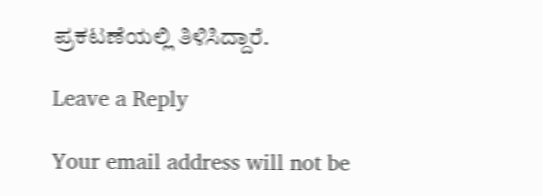ಪ್ರಕಟಣೆಯಲ್ಲಿ ತಿಳಿಸಿದ್ದಾರೆ.

Leave a Reply

Your email address will not be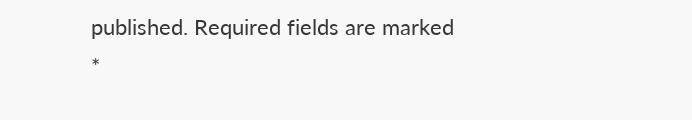published. Required fields are marked *